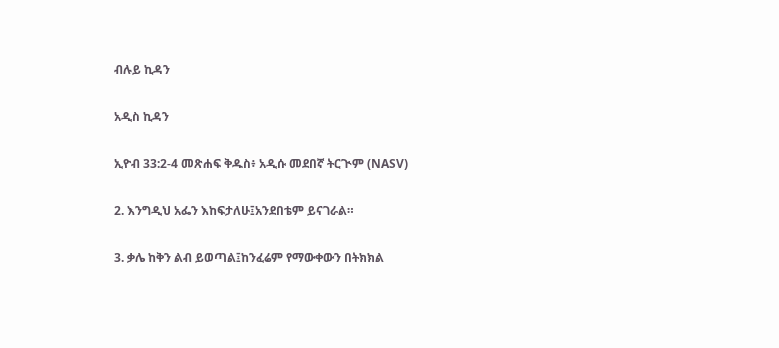ብሉይ ኪዳን

አዲስ ኪዳን

ኢዮብ 33:2-4 መጽሐፍ ቅዱስ፥ አዲሱ መደበኛ ትርጒም (NASV)

2. እንግዲህ አፌን እከፍታለሁ፤አንደበቴም ይናገራል።

3. ቃሌ ከቅን ልብ ይወጣል፤ከንፈሬም የማውቀውን በትክክል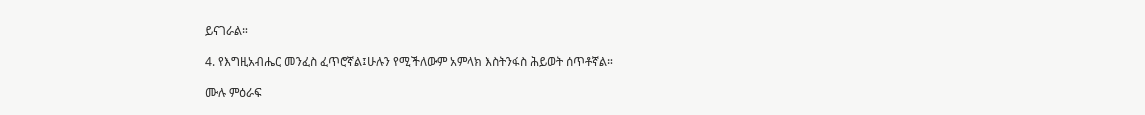ይናገራል።

4. የእግዚአብሔር መንፈስ ፈጥሮኛል፤ሁሉን የሚችለውም አምላክ እስትንፋስ ሕይወት ሰጥቶኛል።

ሙሉ ምዕራፍ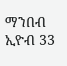ማንበብ ኢዮብ 33